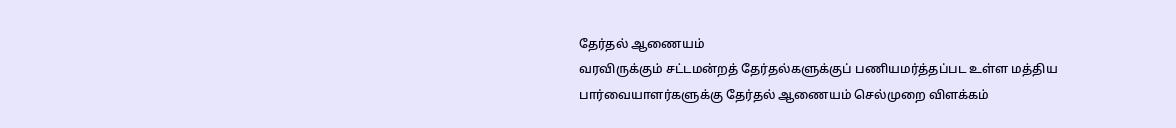தேர்தல் ஆணையம்
வரவிருக்கும் சட்டமன்றத் தேர்தல்களுக்குப் பணியமர்த்தப்பட உள்ள மத்திய பார்வையாளர்களுக்கு தேர்தல் ஆணையம் செல்முறை விளக்கம்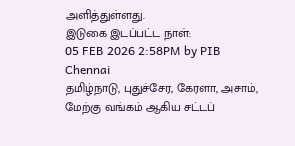அளித்துள்ளது.
இடுகை இடப்பட்ட நாள்:
05 FEB 2026 2:58PM by PIB Chennai
தமிழ்நாடு, புதுச்சேர, கேரளா, அசாம், மேற்கு வங்கம் ஆகிய சட்டப்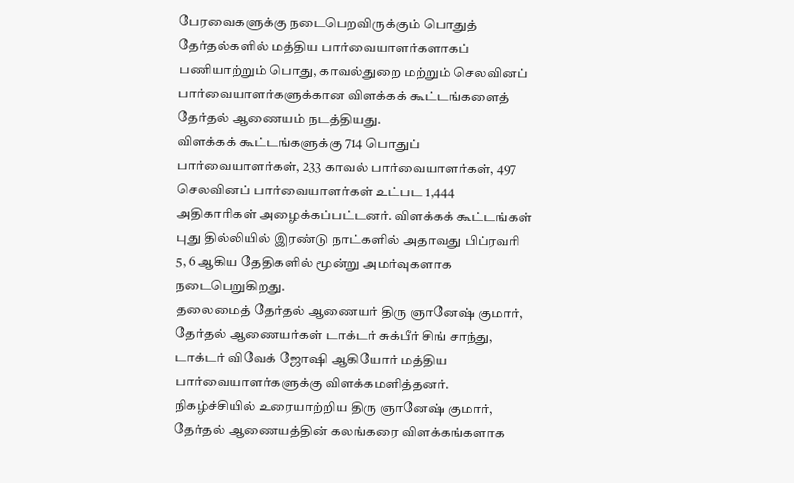பேரவைகளுக்கு நடைபெறவிருக்கும் பொதுத் தேர்தல்களில் மத்திய பார்வையாளர்களாகப் பணியாற்றும் பொது, காவல்துறை மற்றும் செலவினப் பார்வையாளர்களுக்கான விளக்கக் கூட்டங்களைத் தேர்தல் ஆணையம் நடத்தியது.
விளக்கக் கூட்டங்களுக்கு 714 பொதுப் பார்வையாளர்கள், 233 காவல் பார்வையாளர்கள், 497 செலவினப் பார்வையாளர்கள் உட்பட 1,444 அதிகாரிகள் அழைக்கப்பட்டனர். விளக்கக் கூட்டங்கள் புது தில்லியில் இரண்டு நாட்களில் அதாவது பிப்ரவரி 5, 6 ஆகிய தேதிகளில் மூன்று அமர்வுகளாக நடைபெறுகிறது.
தலைமைத் தேர்தல் ஆணையர் திரு ஞானேஷ் குமார், தேர்தல் ஆணையர்கள் டாக்டர் சுக்பீர் சிங் சாந்து, டாக்டர் விவேக் ஜோஷி ஆகியோர் மத்திய பார்வையாளர்களுக்கு விளக்கமளித்தனர். நிகழ்ச்சியில் உரையாற்றிய திரு ஞானேஷ் குமார், தேர்தல் ஆணையத்தின் கலங்கரை விளக்கங்களாக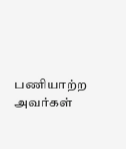பணியாற்ற அவர்கள்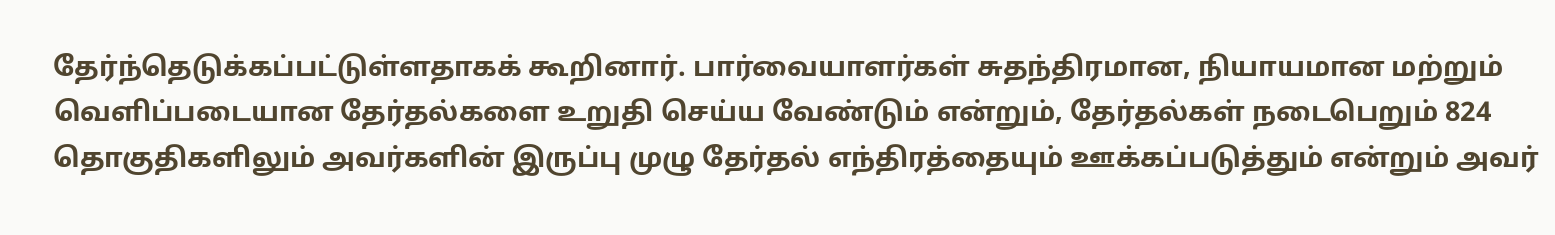தேர்ந்தெடுக்கப்பட்டுள்ளதாகக் கூறினார். பார்வையாளர்கள் சுதந்திரமான, நியாயமான மற்றும் வெளிப்படையான தேர்தல்களை உறுதி செய்ய வேண்டும் என்றும், தேர்தல்கள் நடைபெறும் 824 தொகுதிகளிலும் அவர்களின் இருப்பு முழு தேர்தல் எந்திரத்தையும் ஊக்கப்படுத்தும் என்றும் அவர்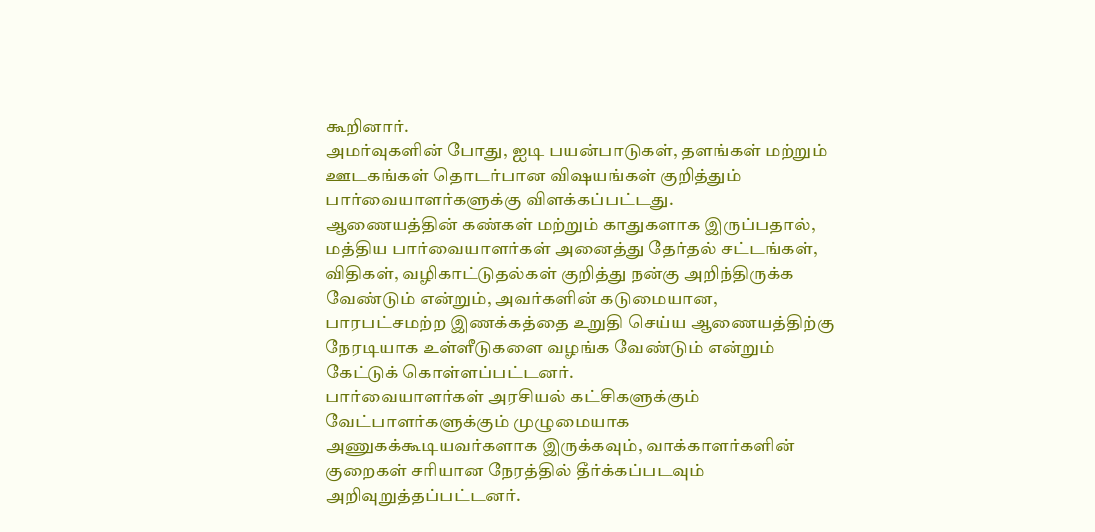கூறினார்.
அமர்வுகளின் போது, ஐடி பயன்பாடுகள், தளங்கள் மற்றும் ஊடகங்கள் தொடர்பான விஷயங்கள் குறித்தும் பார்வையாளர்களுக்கு விளக்கப்பட்டது.
ஆணையத்தின் கண்கள் மற்றும் காதுகளாக இருப்பதால், மத்திய பார்வையாளர்கள் அனைத்து தேர்தல் சட்டங்கள், விதிகள், வழிகாட்டுதல்கள் குறித்து நன்கு அறிந்திருக்க வேண்டும் என்றும், அவர்களின் கடுமையான, பாரபட்சமற்ற இணக்கத்தை உறுதி செய்ய ஆணையத்திற்கு நேரடியாக உள்ளீடுகளை வழங்க வேண்டும் என்றும் கேட்டுக் கொள்ளப்பட்டனர்.
பார்வையாளர்கள் அரசியல் கட்சிகளுக்கும் வேட்பாளர்களுக்கும் முழுமையாக அணுகக்கூடியவர்களாக இருக்கவும், வாக்காளர்களின் குறைகள் சரியான நேரத்தில் தீர்க்கப்படவும் அறிவுறுத்தப்பட்டனர்.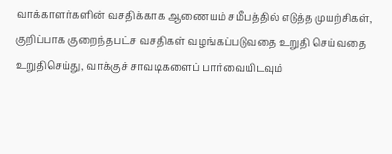வாக்காளர்களின் வசதிக்காக ஆணையம் சமீபத்தில் எடுத்த முயற்சிகள், குறிப்பாக குறைந்தபட்ச வசதிகள் வழங்கப்படுவதை உறுதி செய்வதை உறுதிசெய்து, வாக்குச் சாவடிகளைப் பார்வையிடவும்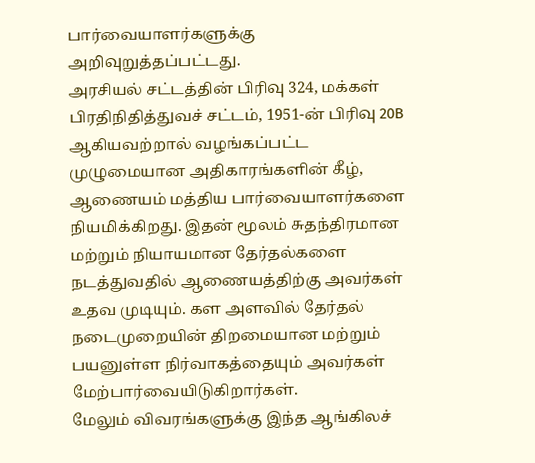பார்வையாளர்களுக்கு அறிவுறுத்தப்பட்டது.
அரசியல் சட்டத்தின் பிரிவு 324, மக்கள் பிரதிநிதித்துவச் சட்டம், 1951-ன் பிரிவு 20B ஆகியவற்றால் வழங்கப்பட்ட முழுமையான அதிகாரங்களின் கீழ், ஆணையம் மத்திய பார்வையாளர்களை நியமிக்கிறது. இதன் மூலம் சுதந்திரமான மற்றும் நியாயமான தேர்தல்களை நடத்துவதில் ஆணையத்திற்கு அவர்கள் உதவ முடியும். கள அளவில் தேர்தல் நடைமுறையின் திறமையான மற்றும் பயனுள்ள நிர்வாகத்தையும் அவர்கள் மேற்பார்வையிடுகிறார்கள்.
மேலும் விவரங்களுக்கு இந்த ஆங்கிலச்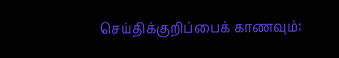செய்திக்குறிப்பைக் காணவும்: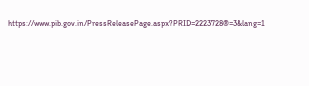https://www.pib.gov.in/PressReleasePage.aspx?PRID=2223728®=3&lang=1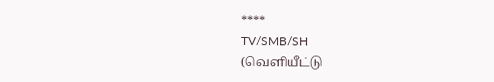****
TV/SMB/SH
(வெளியீட்டு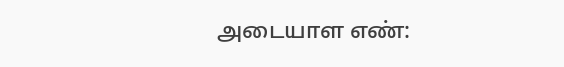அடையாள எண்: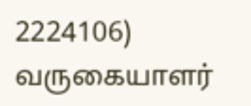2224106)
வருகையாளர்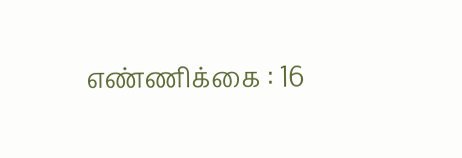எண்ணிக்கை : 16